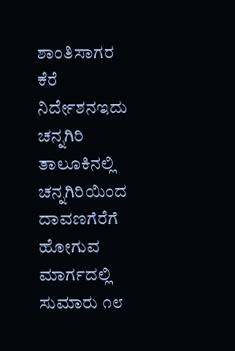ಶಾಂತಿಸಾಗರ ಕೆರೆ
ನಿರ್ದೇಶನಇದು ಚನ್ನಗಿರಿ ತಾಲೂಕಿನಲ್ಲಿ ಚನ್ನಗಿರಿಯಿಂದ ದಾವಣಗೆರೆಗೆ ಹೋಗುವ ಮಾರ್ಗದಲ್ಲಿ ಸುಮಾರು ೧೮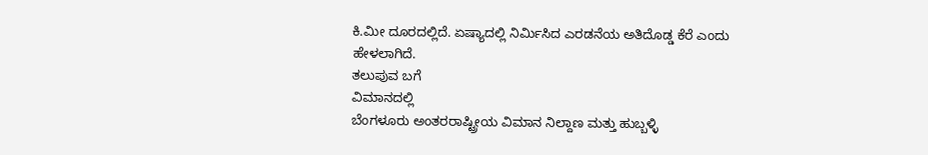ಕಿ.ಮೀ ದೂರದಲ್ಲಿದೆ. ಏಷ್ಯಾದಲ್ಲಿ ನಿರ್ಮಿಸಿದ ಎರಡನೆಯ ಅತಿದೊಡ್ಡ ಕೆರೆ ಎಂದು ಹೇಳಲಾಗಿದೆ.
ತಲುಪುವ ಬಗೆ
ವಿಮಾನದಲ್ಲಿ
ಬೆಂಗಳೂರು ಅಂತರರಾಷ್ಟ್ರೀಯ ವಿಮಾನ ನಿಲ್ದಾಣ ಮತ್ತು ಹುಬ್ಬಳ್ಳಿ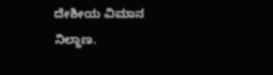ದೇಶೀಯ ವಿಮಾನ ನಿಲ್ದಾಣ.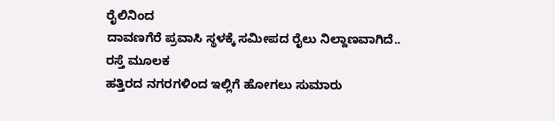ರೈಲಿನಿಂದ
ದಾವಣಗೆರೆ ಪ್ರವಾಸಿ ಸ್ಥಳಕ್ಕೆ ಸಮೀಪದ ರೈಲು ನಿಲ್ದಾಣವಾಗಿದೆ..
ರಸ್ತೆ ಮೂಲಕ
ಹತ್ತಿರದ ನಗರಗಳಿಂದ ಇಲ್ಲಿಗೆ ಹೋಗಲು ಸುಮಾರು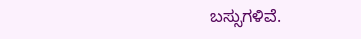ಬಸ್ಸುಗಳಿವೆ.